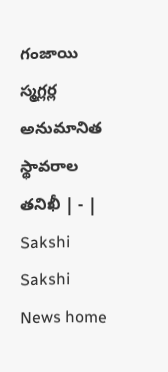గంజాయి స్మగ్లర్ల అనుమానిత స్థావరాల తనిఖీ | - | Sakshi
Sakshi News home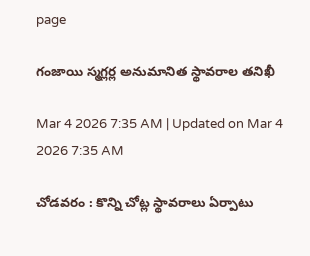page

గంజాయి స్మగ్లర్ల అనుమానిత స్థావరాల తనిఖీ

Mar 4 2026 7:35 AM | Updated on Mar 4 2026 7:35 AM

చోడవరం : కొన్ని చోట్ల స్థావరాలు ఏర్పాటు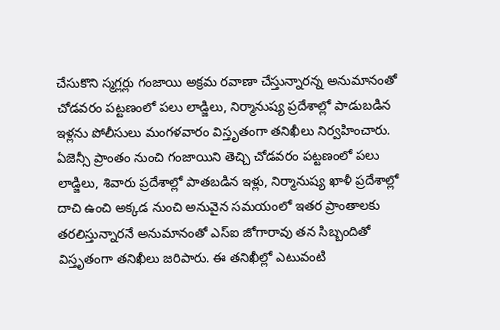చేసుకొని స్మగ్లర్లు గంజాయి అక్రమ రవాణా చేస్తున్నారన్న అనుమానంతో చోడవరం పట్టణంలో పలు లాడ్జిలు, నిర్మానుష్య ప్రదేశాల్లో పాడుబడిన ఇళ్లను పోలీసులు మంగళవారం విస్తృతంగా తనిఖీలు నిర్వహించారు. ఏజెన్సీ ప్రాంతం నుంచి గంజాయిని తెచ్చి చోడవరం పట్టణంలో పలు లాడ్జిలు, శివారు ప్రదేశాల్లో పాతబడిన ఇళ్లు, నిర్మానుష్య ఖాళీ ప్రదేశాల్లో దాచి ఉంచి అక్కడ నుంచి అనువైన సమయంలో ఇతర ప్రాంతాలకు తరలిస్తున్నారనే అనుమానంతో ఎస్‌ఐ జోగారావు తన సిబ్బందితో విస్తృతంగా తనిఖీలు జరిపారు. ఈ తనిఖీల్లో ఎటువంటి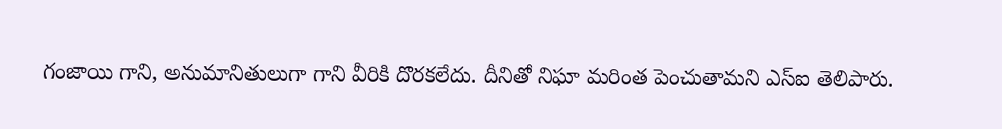గంజాయి గాని, అనుమానితులుగా గాని వీరికి దొరకలేదు. దీనితో నిఘా మరింత పెంచుతామని ఎస్‌ఐ తెలిపారు.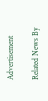Advertisement

Related News By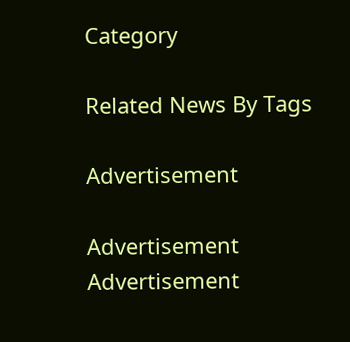Category

Related News By Tags

Advertisement

Advertisement
Advertisement